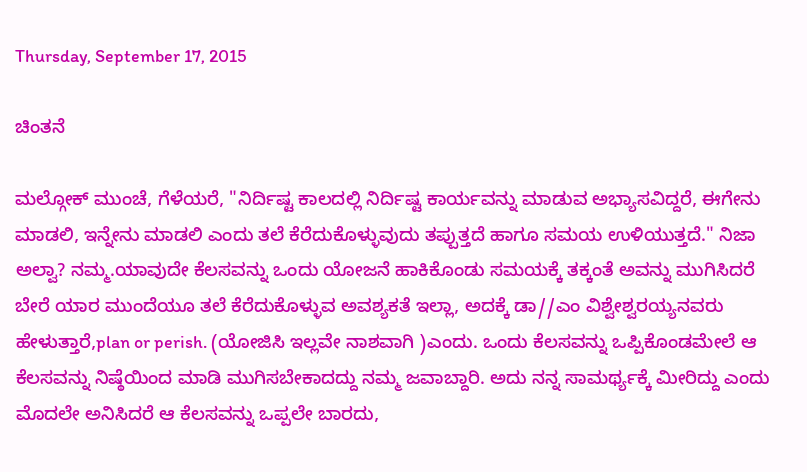Thursday, September 17, 2015

ಚಿಂತನೆ

ಮಲ್ಗೋಕ್ ಮುಂಚೆ, ಗೆಳೆಯರೆ, "ನಿರ್ದಿಷ್ಟ ಕಾಲದಲ್ಲಿ ನಿರ್ದಿಷ್ಟ ಕಾರ್ಯವನ್ನು ಮಾಡುವ ಅಭ್ಯಾಸವಿದ್ದರೆ, ಈಗೇನು ಮಾಡಲಿ, ಇನ್ನೇನು ಮಾಡಲಿ ಎಂದು ತಲೆ ಕೆರೆದುಕೊಳ್ಳುವುದು ತಪ್ಪುತ್ತದೆ ಹಾಗೂ ಸಮಯ ಉಳಿಯುತ್ತದೆ." ನಿಜಾ ಅಲ್ವಾ? ನಮ್ಮ.ಯಾವುದೇ ಕೆಲಸವನ್ನು ಒಂದು ಯೋಜನೆ ಹಾಕಿಕೊಂಡು ಸಮಯಕ್ಕೆ ತಕ್ಕಂತೆ ಅವನ್ನು ಮುಗಿಸಿದರೆ ಬೇರೆ ಯಾರ ಮುಂದೆಯೂ ತಲೆ ಕೆರೆದುಕೊಳ್ಳುವ ಅವಶ್ಯಕತೆ ಇಲ್ಲಾ, ಅದಕ್ಕೆ ಡಾ//ಎಂ ವಿಶ್ವೇಶ್ವರಯ್ಯನವರು ಹೇಳುತ್ತಾರೆ,plan or perish. (ಯೋಜಿಸಿ ಇಲ್ಲವೇ ನಾಶವಾಗಿ )ಎಂದು. ಒಂದು ಕೆಲಸವನ್ನು ಒಪ್ಪಿಕೊಂಡಮೇಲೆ ಆ ಕೆಲಸವನ್ನು ನಿಷ್ಠೆಯಿಂದ ಮಾಡಿ ಮುಗಿಸಬೇಕಾದದ್ದು ನಮ್ಮ ಜವಾಬ್ದಾರಿ. ಅದು ನನ್ನ ಸಾಮರ್ಥ್ಯಕ್ಕೆ ಮೀರಿದ್ದು ಎಂದು ಮೊದಲೇ ಅನಿಸಿದರೆ ಆ ಕೆಲಸವನ್ನು ಒಪ್ಪಲೇ ಬಾರದು,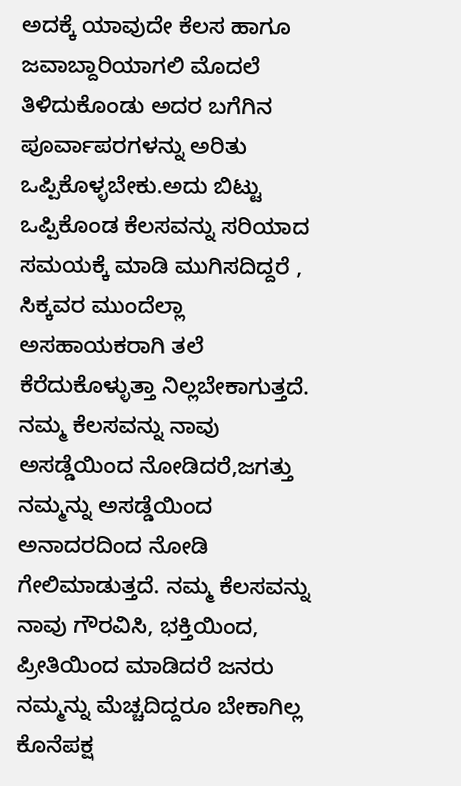ಅದಕ್ಕೆ ಯಾವುದೇ ಕೆಲಸ ಹಾಗೂ ಜವಾಬ್ದಾರಿಯಾಗಲಿ ಮೊದಲೆ ತಿಳಿದುಕೊಂಡು ಅದರ ಬಗೆಗಿನ ಪೂರ್ವಾಪರಗಳನ್ನು ಅರಿತು ಒಪ್ಪಿಕೊಳ್ಳಬೇಕು.ಅದು ಬಿಟ್ಟು ಒಪ್ಪಿಕೊಂಡ ಕೆಲಸವನ್ನು ಸರಿಯಾದ ಸಮಯಕ್ಕೆ ಮಾಡಿ ಮುಗಿಸದಿದ್ದರೆ , ಸಿಕ್ಕವರ ಮುಂದೆಲ್ಲಾ ಅಸಹಾಯಕರಾಗಿ ತಲೆ ಕೆರೆದುಕೊಳ್ಳುತ್ತಾ ನಿಲ್ಲಬೇಕಾಗುತ್ತದೆ. ನಮ್ಮ ಕೆಲಸವನ್ನು ನಾವು ಅಸಡ್ಡೆಯಿಂದ ನೋಡಿದರೆ,ಜಗತ್ತು ನಮ್ಮನ್ನು ಅಸಡ್ಡೆಯಿಂದ ಅನಾದರದಿಂದ ನೋಡಿ ಗೇಲಿಮಾಡುತ್ತದೆ. ನಮ್ಮ ಕೆಲಸವನ್ನು ನಾವು ಗೌರವಿಸಿ, ಭಕ್ತಿಯಿಂದ, ಪ್ರೀತಿಯಿಂದ ಮಾಡಿದರೆ ಜನರು ನಮ್ಮನ್ನು ಮೆಚ್ಚದಿದ್ದರೂ ಬೇಕಾಗಿಲ್ಲ ಕೊನೆಪಕ್ಷ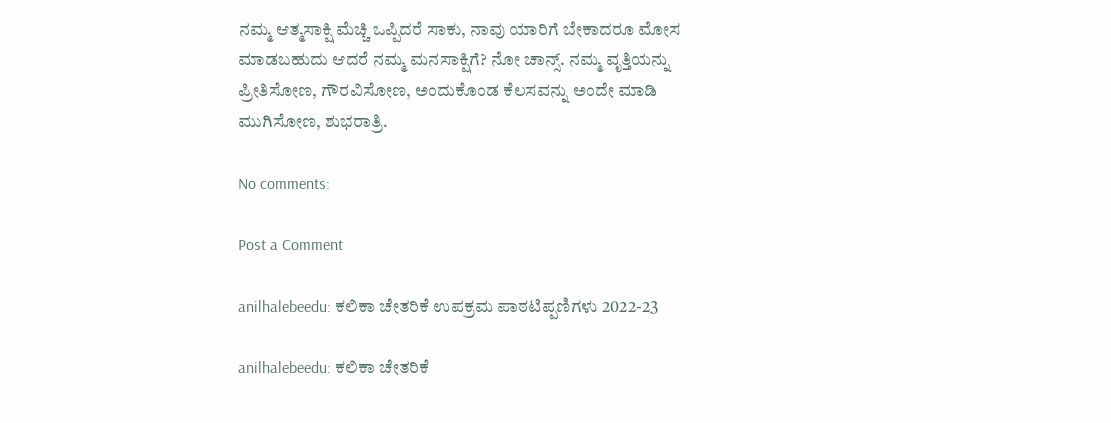ನಮ್ಮ ಆತ್ಮಸಾಕ್ಷಿ ಮೆಚ್ಚಿ ಒಪ್ಪಿದರೆ ಸಾಕು, ನಾವು ಯಾರಿಗೆ ಬೇಕಾದರೂ ಮೋಸ ಮಾಡಬಹುದು ಆದರೆ ನಮ್ಮ ಮನಸಾಕ್ಷಿಗೆ? ನೋ ಚಾನ್ಸ್. ನಮ್ಮ ವೃತ್ತಿಯನ್ನು ಪ್ರೀತಿಸೋಣ, ಗೌರವಿಸೋಣ, ಅಂದುಕೊಂಡ ಕೆಲಸವನ್ನು ಅಂದೇ ಮಾಡಿ ಮುಗಿಸೋಣ, ಶುಭರಾತ್ರಿ.

No comments:

Post a Comment

anilhalebeedu: ಕಲಿಕಾ ಚೇತರಿಕೆ ಉಪಕ್ರಮ ಪಾಠಟಿಪ್ಪಣಿಗಳು 2022-23

anilhalebeedu: ಕಲಿಕಾ ಚೇತರಿಕೆ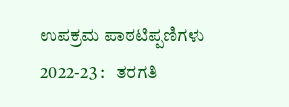ಉಪಕ್ರಮ ಪಾಠಟಿಪ್ಪಣಿಗಳು 2022-23 :   ತರಗತಿ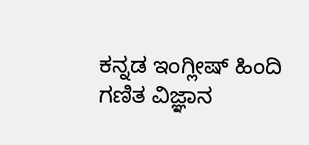ಕನ್ನಡ ಇಂಗ್ಲೀಷ್ ಹಿಂದಿ ಗಣಿತ ವಿಜ್ಞಾನ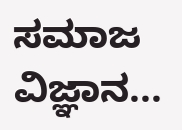ಸಮಾಜ ವಿಜ್ಞಾನ...